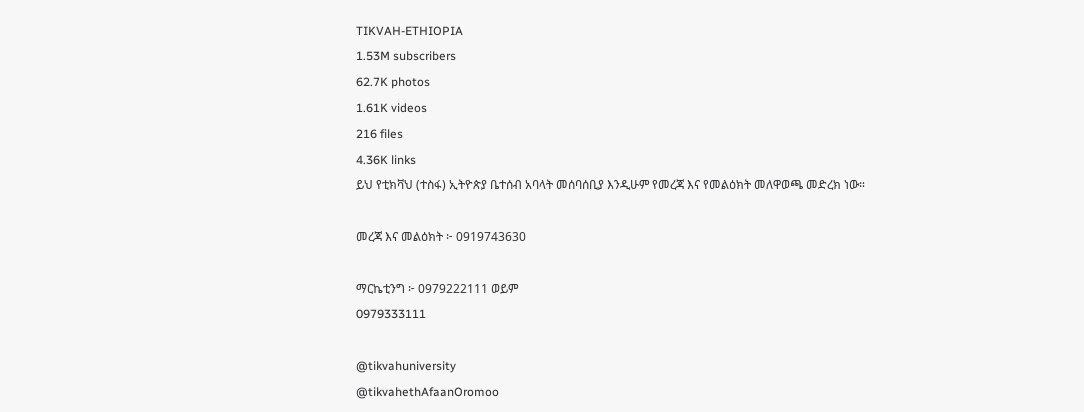TIKVAH-ETHIOPIA
1.53M subscribers
62.7K photos
1.61K videos
216 files
4.36K links
ይህ የቲክቫህ (ተስፋ) ኢትዮጵያ ቤተሰብ አባላት መሰባሰቢያ እንዲሁም የመረጃ እና የመልዕክት መለዋወጫ መድረክ ነው።

መረጃ እና መልዕክት ፦ 0919743630

ማርኬቲንግ ፦ 0979222111 ወይም
0979333111

@tikvahuniversity
@tikvahethAfaanOromoo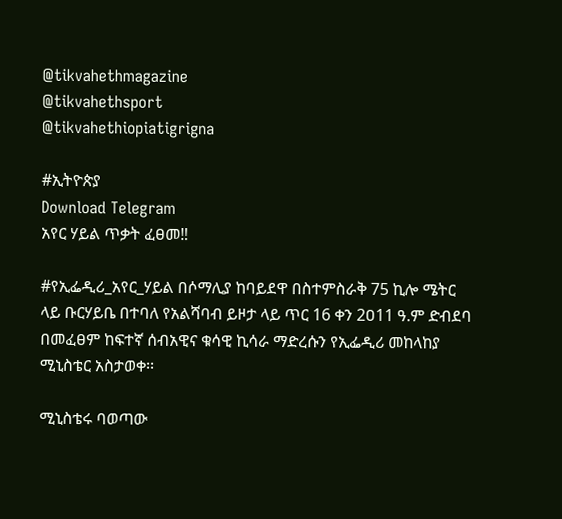@tikvahethmagazine
@tikvahethsport
@tikvahethiopiatigrigna

#ኢትዮጵያ
Download Telegram
አየር ሃይል ጥቃት ፈፀመ‼

#የኢፌዲሪ_አየር_ሃይል በሶማሊያ ከባይደዋ በስተምስራቅ 75 ኪሎ ሜትር ላይ ቡርሃይቤ በተባለ የአልሻባብ ይዞታ ላይ ጥር 16 ቀን 2ዐ11 ዓ.ም ድብደባ በመፈፀም ከፍተኛ ሰብአዊና ቁሳዊ ኪሳራ ማድረሱን የኢፌዲሪ መከላከያ ሚኒስቴር አስታወቀ፡፡

ሚኒስቴሩ ባወጣው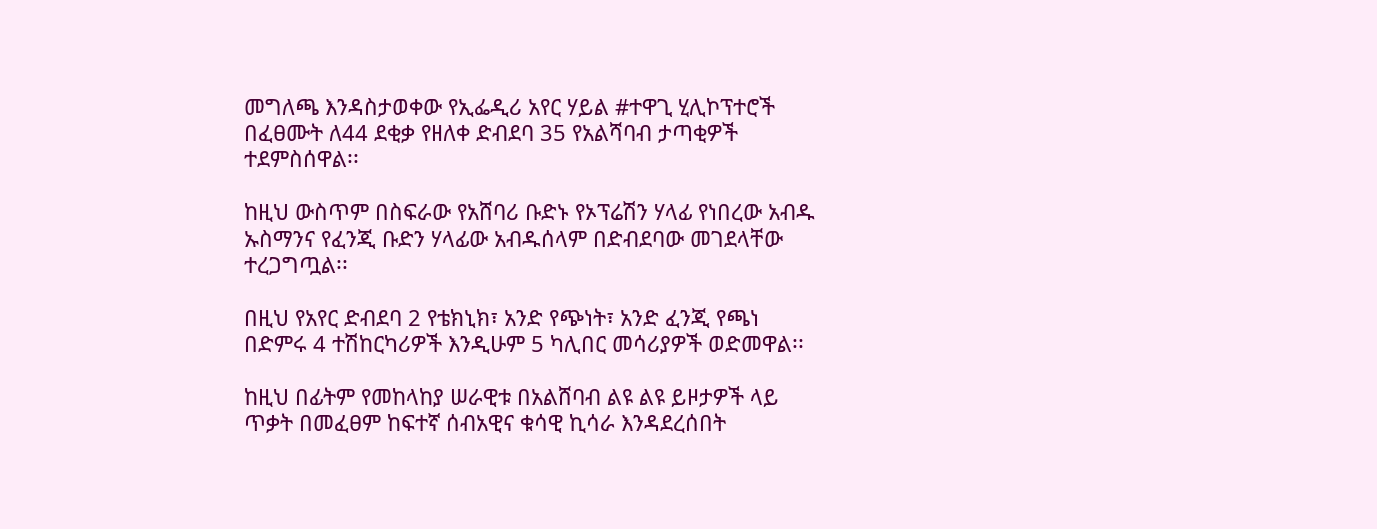መግለጫ እንዳስታወቀው የኢፌዲሪ አየር ሃይል #ተዋጊ ሂሊኮፕተሮች በፈፀሙት ለ44 ደቂቃ የዘለቀ ድብደባ 35 የአልሻባብ ታጣቂዎች ተደምስሰዋል፡፡

ከዚህ ውስጥም በስፍራው የአሸባሪ ቡድኑ የኦፕሬሽን ሃላፊ የነበረው አብዱ ኡስማንና የፈንጂ ቡድን ሃላፊው አብዱሰላም በድብደባው መገደላቸው ተረጋግጧል፡፡

በዚህ የአየር ድብደባ 2 የቴክኒክ፣ አንድ የጭነት፣ አንድ ፈንጂ የጫነ በድምሩ 4 ተሽከርካሪዎች እንዲሁም 5 ካሊበር መሳሪያዎች ወድመዋል፡፡

ከዚህ በፊትም የመከላከያ ሠራዊቱ በአልሸባብ ልዩ ልዩ ይዞታዎች ላይ ጥቃት በመፈፀም ከፍተኛ ሰብአዊና ቁሳዊ ኪሳራ እንዳደረሰበት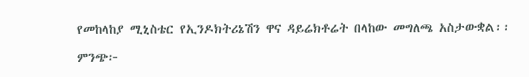የመከላከያ ሚኒስቴር የኢንዶክትሪኔሽን ዋና ዳይሬክቶሬት በላከው መግለጫ አስታውቋል፡፡

ምንጭ፦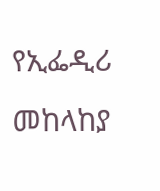የኢፌዲሪ መከላከያ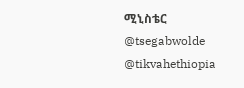ሚኒስቴር
@tsegabwolde @tikvahethiopia